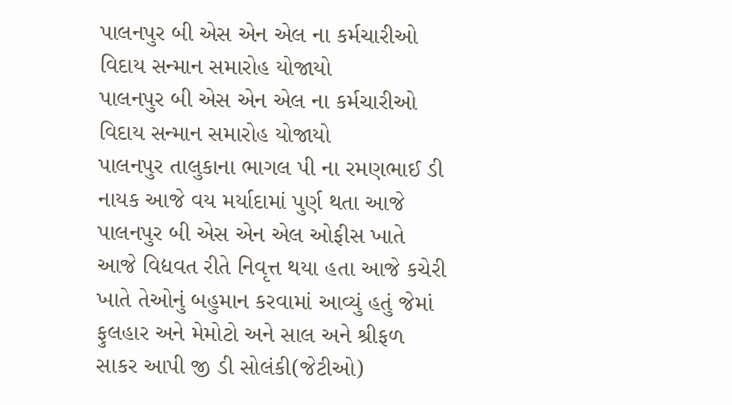પાલનપુર બી એસ એન એલ ના કર્મચારીઓ વિદાય સન્માન સમારોહ યોજાયો
પાલનપુર બી એસ એન એલ ના કર્મચારીઓ વિદાય સન્માન સમારોહ યોજાયો
પાલનપુર તાલુકાના ભાગલ પી ના રમણભાઈ ડી નાયક આજે વય મર્યાદામાં પુર્ણ થતા આજે પાલનપુર બી એસ એન એલ ઓફીસ ખાતે આજે વિદ્યવત રીતે નિવૃત્ત થયા હતા આજે કચેરી ખાતે તેઓનું બહુમાન કરવામાં આવ્યું હતું જેમાં ફુલહાર અને મેમોટો અને સાલ અને શ્રીફળ સાકર આપી જી ડી સોલંકી(જેટીઓ)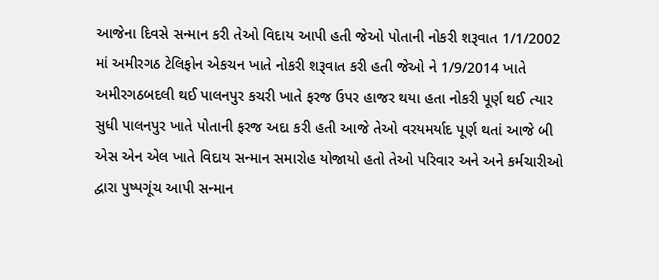આજેના દિવસે સન્માન કરી તેઓ વિદાય આપી હતી જેઓ પોતાની નોકરી શરૂવાત 1/1/2002 માં અમીરગઠ ટેલિફોન એકચન ખાતે નોકરી શરૂવાત કરી હતી જેઓ ને 1/9/2014 ખાતે અમીરગઠબદલી થઈ પાલનપુર કચરી ખાતે ફરજ ઉપર હાજર થયા હતા નોકરી પૂર્ણ થઈ ત્યાર સુધી પાલનપુર ખાતે પોતાની ફરજ અદા કરી હતી આજે તેઓ વરયમર્યાદ પૂર્ણ થતાં આજે બી એસ એન એલ ખાતે વિદાય સન્માન સમારોહ યોજાયો હતો તેઓ પરિવાર અને અને કર્મચારીઓ દ્વારા પુષ્પગૂંચ આપી સન્માન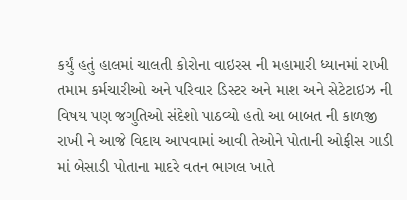કર્યું હતું હાલમાં ચાલતી કોરોના વાઇરસ ની મહામારી ધ્યાનમાં રાખી તમામ કર્મચારીઓ અને પરિવાર ડિસ્ટર અને માશ અને સેટેટાઇઝ ની વિષય પણ જગુતિઓ સંદેશો પાઠવ્યો હતો આ બાબત ની કાળજી રાખી ને આજે વિદાય આપવામાં આવી તેઓને પોતાની ઓફીસ ગાડી માં બેસાડી પોતાના માદરે વતન ભાગલ ખાતે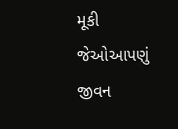મૂકી જેઓઆપણું જીવન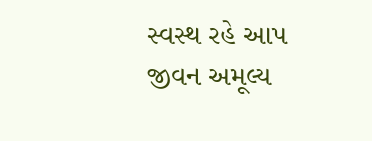સ્વસ્થ રહે આપ જીવન અમૂલ્ય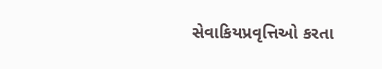સેવાકિયપ્રવૃત્તિઓ કરતા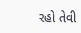રહો તેવી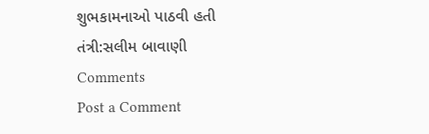શુભકામનાઓ પાઠવી હતી
તંત્રી:સલીમ બાવાણી
Comments
Post a Comment